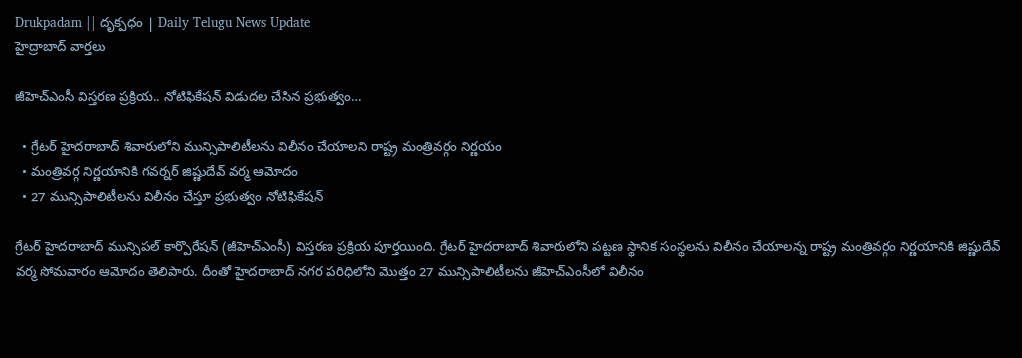Drukpadam || దృక్పధం | Daily Telugu News Update
హైద్రాబాద్ వార్తలు

జీహెచ్ఎంసీ విస్తరణ ప్రక్రియ.. నోటిఫికేషన్ విడుదల చేసిన ప్రభుత్వం…

  • గ్రేటర్ హైదరాబాద్ శివారులోని మున్సిపాలిటీలను విలీనం చేయాలని రాష్ట్ర మంత్రివర్గం నిర్ణయం
  • మంత్రివర్గ నిర్ణయానికి గవర్నర్ జిష్ణుదేవ్ వర్మ ఆమోదం
  • 27 మున్సిపాలిటీలను విలీనం చేస్తూ ప్రభుత్వం నోటిఫికేషన్

గ్రేటర్ హైదరాబాద్ మున్సిపల్ కార్పొరేషన్ (జీహెచ్ఎంసీ) విస్తరణ ప్రక్రియ పూర్తయింది. గ్రేటర్ హైదరాబాద్ శివారులోని పట్టణ స్థానిక సంస్థలను విలీనం చేయాలన్న రాష్ట్ర మంత్రివర్గం నిర్ణయానికి జిష్ణుదేవ్ వర్మ సోమవారం ఆమోదం తెలిపారు. దీంతో హైదరాబాద్ నగర పరిధిలోని మొత్తం 27 మున్సిపాలిటీలను జీహెచ్ఎంసీలో విలీనం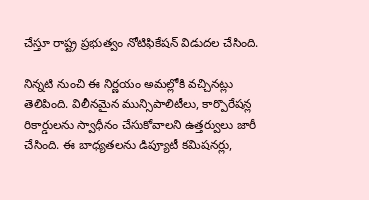చేస్తూ రాష్ట్ర ప్రభుత్వం నోటిఫికేషన్ విడుదల చేసింది.

నిన్నటి నుంచి ఈ నిర్ణయం అమల్లోకి వచ్చినట్లు తెలిపింది. విలీనమైన మున్సిపాలిటీలు, కార్పొరేషన్ల రికార్డులను స్వాధీనం చేసుకోవాలని ఉత్తర్వులు జారీ చేసింది. ఈ బాధ్యతలను డిప్యూటీ కమిషనర్లు,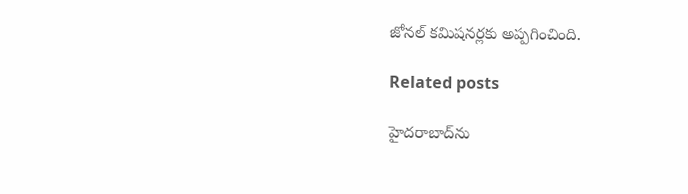జోనల్ కమిషనర్లకు అప్పగించింది.

Related posts

హైదరాబాద్‌ను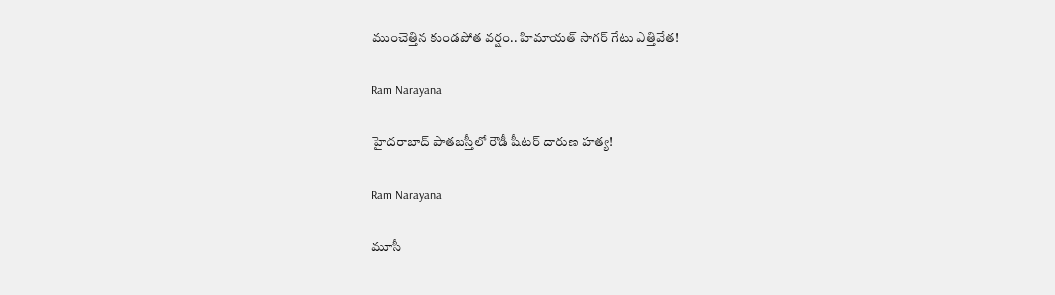ముంచెత్తిన కుండపోత వర్షం.. హిమాయత్ సాగర్ గేటు ఎత్తివేత!

Ram Narayana

హైదరాబాద్ పాతబస్తీలో రౌడీ షీటర్ దారుణ హత్య!

Ram Narayana

మూసీ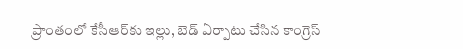ప్రాంతంలో కేసీఆర్‌కు ఇల్లు, బెడ్ ఏర్పాటు చేసిన కాంగ్రెస్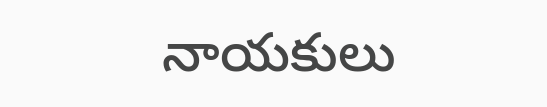నాయకులు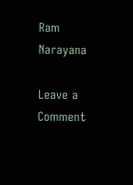Ram Narayana

Leave a Comment